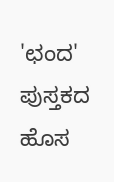'ಛಂದ' ಪುಸ್ತಕದ ಹೊಸ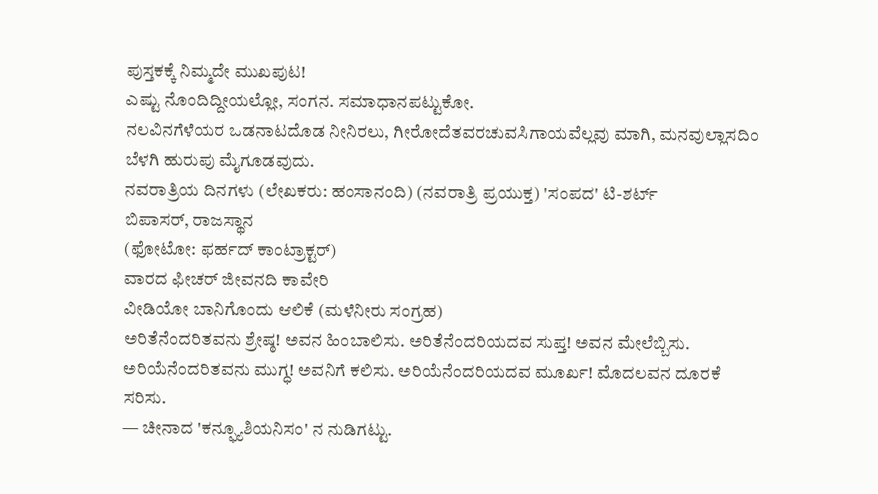ಪುಸ್ತಕಕ್ಕೆ ನಿಮ್ಮದೇ ಮುಖಪುಟ!
ಎಷ್ಟು ನೊಂದಿದ್ದೀಯಲ್ಲೋ, ಸಂಗನ. ಸಮಾಧಾನಪಟ್ಟುಕೋ.
ನಲವಿನಗೆಳೆಯರ ಒಡನಾಟದೊಡ ನೀನಿರಲು, ಗೀರೋದೆತವರಚುವಸಿಗಾಯವೆಲ್ಲವು ಮಾಗಿ, ಮನವುಲ್ಲಾಸದಿಂ ಬೆಳಗಿ ಹುರುಪು ಮೈಗೂಡವುದು.
ನವರಾತ್ರಿಯ ದಿನಗಳು (ಲೇಖಕರು: ಹಂಸಾನಂದಿ) (ನವರಾತ್ರಿ ಪ್ರಯುಕ್ತ) 'ಸಂಪದ' ಟಿ-ಶರ್ಟ್
ಬಿಪಾಸರ್, ರಾಜಸ್ಥಾನ
(ಫೋಟೋ: ಫರ್ಹದ್ ಕಾಂಟ್ರಾಕ್ಟರ್)
ವಾರದ ಫೀಚರ್ ಜೀವನದಿ ಕಾವೇರಿ
ವೀಡಿಯೋ ಬಾನಿಗೊಂದು ಆಲಿಕೆ (ಮಳೆನೀರು ಸಂಗ್ರಹ)
ಅರಿತೆನೆಂದರಿತವನು ಶ್ರೇಷ್ಠ! ಅವನ ಹಿಂಬಾಲಿಸು. ಅರಿತೆನೆಂದರಿಯದವ ಸುಪ್ತ! ಅವನ ಮೇಲೆಬ್ಬಿಸು. ಅರಿಯೆನೆಂದರಿತವನು ಮುಗ್ಧ! ಅವನಿಗೆ ಕಲಿಸು. ಅರಿಯೆನೆಂದರಿಯದವ ಮೂರ್ಖ! ಮೊದಲವನ ದೂರಕೆ ಸರಿಸು.
— ಚೀನಾದ 'ಕನ್ಫ್ಯೂಶಿಯನಿಸಂ' ನ ನುಡಿಗಟ್ಟು.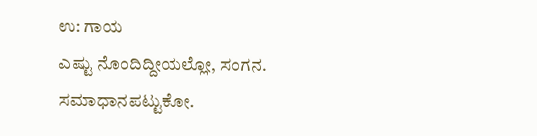ಉ: ಗಾಯ
ಎಷ್ಟು ನೊಂದಿದ್ದೀಯಲ್ಲೋ, ಸಂಗನ. ಸಮಾಧಾನಪಟ್ಟುಕೋ.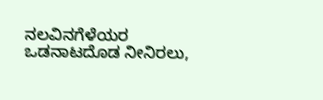ನಲವಿನಗೆಳೆಯರ ಒಡನಾಟದೊಡ ನೀನಿರಲು,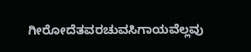ಗೀರೋದೆತವರಚುವಸಿಗಾಯವೆಲ್ಲವು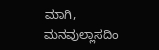ಮಾಗಿ,
ಮನವುಲ್ಲಾಸದಿಂ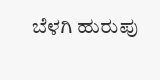ಬೆಳಗಿ ಹುರುಪು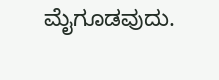ಮೈಗೂಡವುದು.